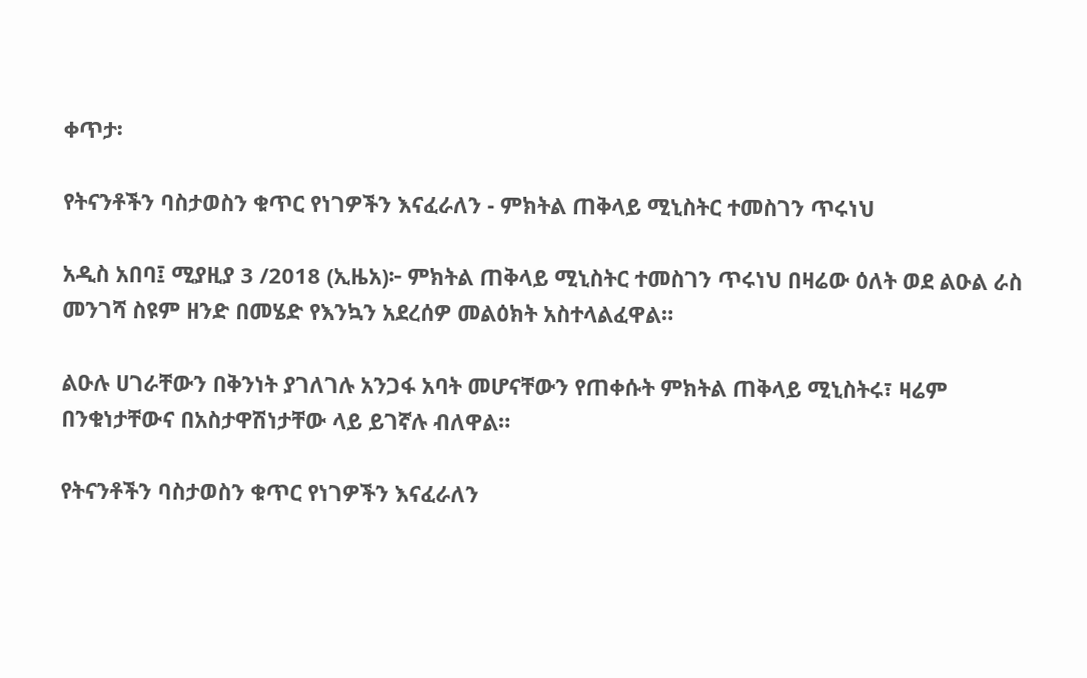ቀጥታ፡

የትናንቶችን ባስታወስን ቁጥር የነገዎችን እናፈራለን - ምክትል ጠቅላይ ሚኒስትር ተመስገን ጥሩነህ

አዲስ አበባ፤ ሚያዚያ 3 /2018 (ኢዜአ)፦ ምክትል ጠቅላይ ሚኒስትር ተመስገን ጥሩነህ በዛሬው ዕለት ወደ ልዑል ራስ መንገሻ ስዩም ዘንድ በመሄድ የእንኳን አደረሰዎ መልዕክት አስተላልፈዋል።

ልዑሉ ሀገራቸውን በቅንነት ያገለገሉ አንጋፋ አባት መሆናቸውን የጠቀሱት ምክትል ጠቅላይ ሚኒስትሩ፣ ዛሬም በንቁነታቸውና በአስታዋሽነታቸው ላይ ይገኛሉ ብለዋል።

የትናንቶችን ባስታወስን ቁጥር የነገዎችን እናፈራለን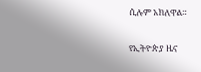ሲሉም አክለዋል።

የኢትዮጵያ ዜና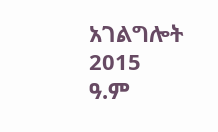አገልግሎት
2015
ዓ.ም